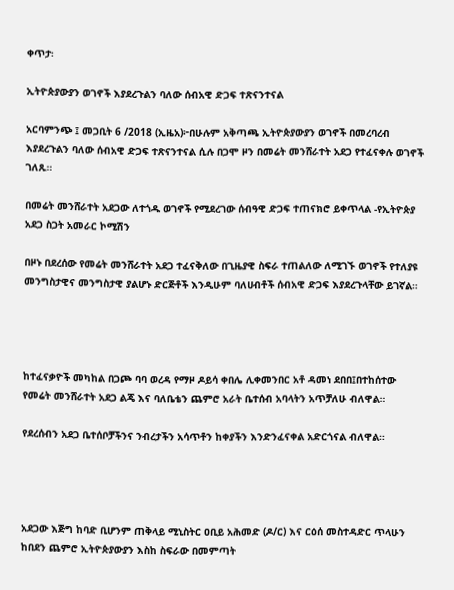ቀጥታ፡

ኢትዮጵያውያን ወገኖች እያደረጉልን ባለው ሰብአዊ ድጋፍ ተጽናንተናል

አርባምንጭ ፤ መጋቢት 6 /2018 (ኢዜአ)፦በሁሉም አቅጣጫ ኢትዮጵያውያን ወገኖች በመረባረብ እያደረጉልን ባለው ሰብአዊ ድጋፍ ተጽናንተናል ሲሉ በጋሞ ዞን በመሬት መንሸራተት አደጋ የተፈናቀሉ ወገኖች ገለጹ።

በመሬት መንሸራተት አደጋው ለተጎዱ ወገኖች የሚደረገው ሰብዓዊ ድጋፍ ተጠናክሮ ይቀጥላል -የኢትዮጵያ አደጋ ስጋት አመራር ኮሚሽን

በዞኑ በደረሰው የመሬት መንሸራተት አደጋ ተፈናቅለው በጊዜያዊ ስፍራ ተጠልለው ለሚገኙ ወገኖች የተለያዩ መንግስታዊና መንግስታዊ ያልሆኑ ድርጅቶች እንዲሁም ባለሀብቶች ሰብአዊ ድጋፍ እያደረጉላቸው ይገኛል።




ከተፈናቃዮች መካከል በጋጮ ባባ ወረዳ የማዞ ዶይሳ ቀበሌ ሊቀመንበር አቶ ዳመነ ደበበ፤በተከሰተው የመሬት መንሸራተት አደጋ ልጄ እና ባለቤቴን ጨምሮ አራት ቤተሰብ አባላትን አጥቻለሁ ብለዋል።

የደረሰብን አደጋ ቤተሰቦቻችንና ንብረታችን አሳጥቶን ከቀያችን እንድንፈናቀል አድርጎናል ብለዋል።




አደጋው እጅግ ከባድ ቢሆንም ጠቅላይ ሚኒስትር ዐቢይ አሕመድ (ዶ/ር) እና ርዕሰ መስተዳድር ጥላሁን ከበደን ጨምሮ ኢትዮጵያውያን እስከ ስፍራው በመምጣት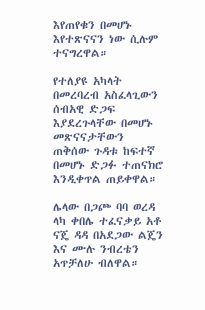እየጠየቁን በመሆኑ እየተጽናናን ነው ሲሉም ተናግረዋል።

የተለያዩ አካላት በመረባረብ አስፈላጊውን ሰብአዊ ድጋፍ እያደረጉላቸው በመሆኑ መጽናናታቸውን ጠቅሰው ጉዳቱ ከፍተኛ በመሆኑ ድጋፉ ተጠናክሮ እንዲቀጥል ጠይቀዋል።

ሌላው በጋጮ ባባ ወረዳ ላካ ቀበሌ ተፈናቃይ አቶ ናጄ ዳዳ በአደጋው ልጄን እና ሙሉ ንብረቴን አጥቻለሁ ብለዋል።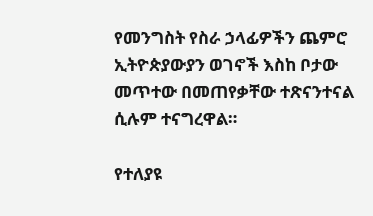የመንግስት የስራ ኃላፊዎችን ጨምሮ ኢትዮጵያውያን ወገኖች እስከ ቦታው መጥተው በመጠየቃቸው ተጽናንተናል ሲሉም ተናግረዋል።

የተለያዩ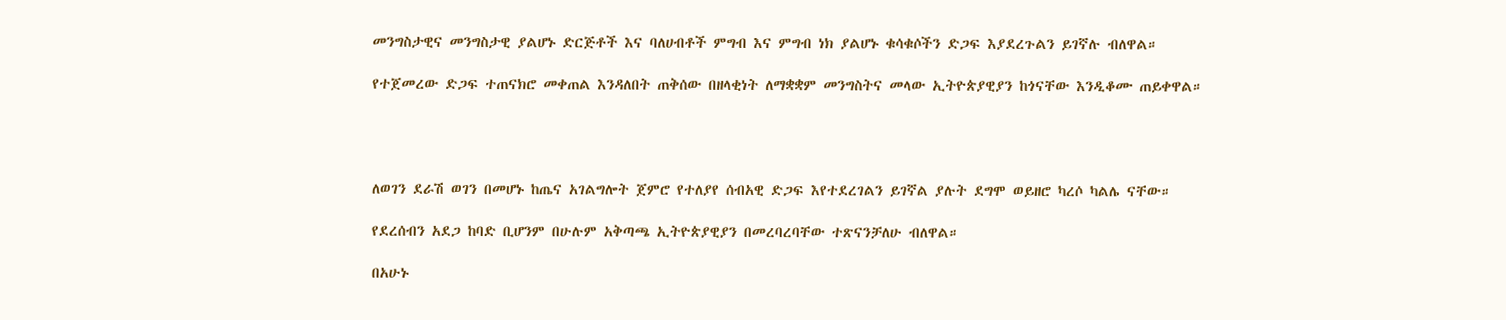መንግስታዊና መንግስታዊ ያልሆኑ ድርጅቶች እና ባለሀብቶች ምግብ እና ምግብ ነክ ያልሆኑ ቁሳቁሶችን ድጋፍ እያደረጉልን ይገኛሉ ብለዋል።

የተጀመረው ድጋፍ ተጠናክሮ መቀጠል እንዳለበት ጠቅሰው በዘላቂነት ለማቋቋም መንግስትና መላው ኢትዮጵያዊያን ከጎናቸው እንዲቆሙ ጠይቀዋል።




ለወገን ደራሽ ወገን በመሆኑ ከጤና አገልግሎት ጀምሮ የተለያየ ሰብአዊ ድጋፍ እየተደረገልን ይገኛል ያሉት ደግሞ ወይዘሮ ካረሶ ካልሌ ናቸው።

የደረሰብን አደጋ ከባድ ቢሆንም በሁሉም አቅጣጫ ኢትዮጵያዊያን በመረባረባቸው ተጽናንቻለሁ ብለዋል።

በአሁኑ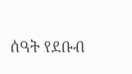ሰዓት የደቡብ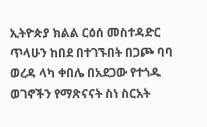ኢትዮጵያ ክልል ርዕሰ መስተዳድር ጥላሁን ከበደ በተገኙበት በጋጮ ባባ ወረዳ ላካ ቀበሌ በአደጋው የተጎዱ ወገኖችን የማጽናናት ስነ ስርአት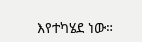እየተካሄደ ነው።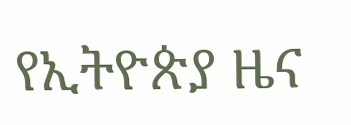የኢትዮጵያ ዜና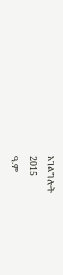አገልግሎት
2015
ዓ.ም